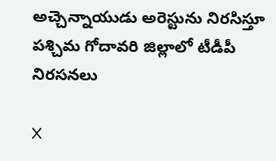అచ్చెన్నాయుడు అరెస్టును నిరసిస్తూ పశ్చిమ గోదావరి జిల్లాలో టీడీపీ నిరసనలు

X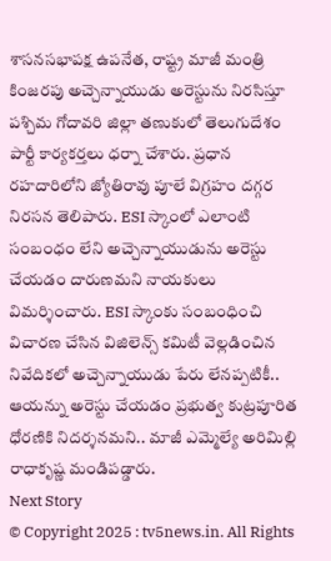శాసనసభాపక్ష ఉపనేత, రాష్ట్ర మాజీ మంత్రి కింజరపు అచ్చెన్నాయుడు అరెస్టును నిరసిస్తూ పశ్చిమ గోదావరి జిల్లా తణుకులో తెలుగుదేశం పార్టీ కార్యకర్తలు ధర్నా చేశారు. ప్రధాన రహదారిలోని జ్యోతిరావు పూలే విగ్రహం దగ్గర నిరసన తెలిపారు. ESI స్కాంలో ఎలాంటి సంబంధం లేని అచ్చెన్నాయుడును అరెస్టు చేయడం దారుణమని నాయకులు విమర్శించారు. ESI స్కాంకు సంబంధించి విచారణ చేసిన విజిలెన్స్ కమిటీ వెల్లడించిన నివేదికలో అచ్చెన్నాయుడు పేరు లేనప్పటికీ.. ఆయన్ను అరెస్టు చేయడం ప్రభుత్వ కుట్రపూరిత ధోరణికి నిదర్శనమని.. మాజీ ఎమ్మెల్యే అరిమిల్లి రాధాకృష్ణ మండిపడ్డారు.
Next Story
© Copyright 2025 : tv5news.in. All Rights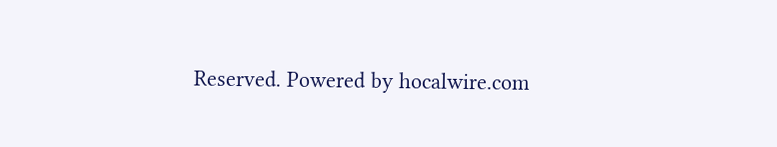Reserved. Powered by hocalwire.com